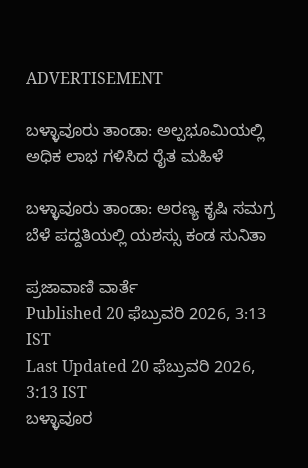ADVERTISEMENT

ಬಳ್ಳಾವೂರು‌ ತಾಂಡಾ: ಅಲ್ಪಭೂಮಿಯಲ್ಲಿ ಅಧಿಕ ಲಾಭ ಗಳಿಸಿದ ರೈತ ಮಹಿಳೆ

ಬಳ್ಳಾವೂರು‌ ತಾಂಡಾ: ಅರಣ್ಯ ಕೃಷಿ ಸಮಗ್ರ ಬೆಳೆ ಪದ್ದತಿಯಲ್ಲಿ ಯಶಸ್ಸು ಕಂಡ ಸುನಿತಾ

ಪ್ರಜಾವಾಣಿ ವಾರ್ತೆ
Published 20 ಫೆಬ್ರುವರಿ 2026, 3:13 IST
Last Updated 20 ಫೆಬ್ರುವರಿ 2026, 3:13 IST
ಬಳ್ಳಾವೂರ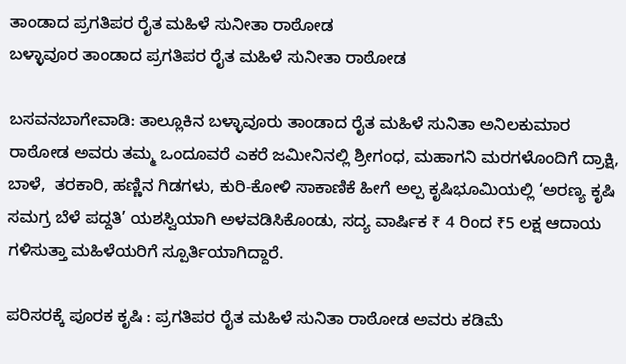ತಾಂಡಾದ ಪ್ರಗತಿಪರ ರೈತ ಮಹಿಳೆ ಸುನೀತಾ ರಾಠೋಡ
ಬಳ್ಳಾವೂರ ತಾಂಡಾದ ಪ್ರಗತಿಪರ ರೈತ ಮಹಿಳೆ ಸುನೀತಾ ರಾಠೋಡ

ಬಸವನಬಾಗೇವಾಡಿ: ತಾಲ್ಲೂಕಿನ ಬಳ್ಳಾವೂರು‌ ತಾಂಡಾದ ರೈತ ಮಹಿಳೆ ಸುನಿತಾ ಅನಿಲಕುಮಾರ‌ ರಾಠೋಡ ಅವರು ತಮ್ಮ ಒಂದೂವರೆ ಎಕರೆ ಜಮೀನಿನಲ್ಲಿ ಶ್ರೀಗಂಧ, ಮಹಾಗನಿ ಮರಗಳೊಂದಿಗೆ ದ್ರಾಕ್ಷಿ, ಬಾಳೆ,  ತರಕಾರಿ, ಹಣ್ಣಿನ ಗಿಡಗಳು, ಕುರಿ-ಕೋಳಿ ಸಾಕಾಣಿಕೆ ಹೀಗೆ‌ ಅಲ್ಪ ಕೃಷಿಭೂಮಿಯಲ್ಲಿ ‘ಅರಣ್ಯ ಕೃಷಿ ಸಮಗ್ರ ಬೆಳೆ‌ ಪದ್ದತಿ’ ಯಶಸ್ವಿಯಾಗಿ ಅಳವಡಿಸಿಕೊಂಡು, ಸದ್ಯ ವಾರ್ಷಿಕ‌ ₹ 4 ರಿಂದ ₹5 ಲಕ್ಷ‌ ಆದಾಯ ಗಳಿಸುತ್ತಾ ಮಹಿಳೆಯರಿಗೆ ಸ್ಪೂರ್ತಿಯಾಗಿದ್ದಾರೆ.

ಪರಿಸರಕ್ಕೆ ಪೂರಕ ಕೃಷಿ : ಪ್ರಗತಿಪರ ರೈತ ಮಹಿಳೆ‌ ಸುನಿತಾ ರಾಠೋಡ ಅವರು ಕಡಿಮೆ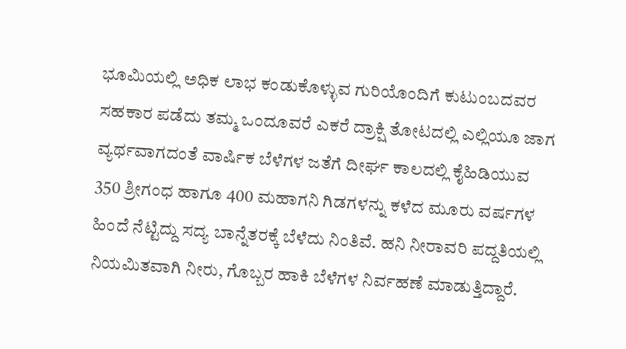ಭೂಮಿಯಲ್ಲಿ ಅಧಿಕ ಲಾಭ ಕಂಡುಕೊಳ್ಳುವ ಗುರಿಯೊಂದಿಗೆ ಕುಟುಂಬದವರ ಸಹಕಾರ ಪಡೆದು ತಮ್ಮ ಒಂದೂವರೆ ಎಕರೆ‌ ದ್ರಾಕ್ಷಿ ತೋಟದಲ್ಲಿ ಎಲ್ಲಿಯೂ ಜಾಗ ವ್ಯರ್ಥವಾಗದಂತೆ ವಾರ್ಷಿಕ ಬೆಳೆಗಳ ಜತೆಗೆ ದೀರ್ಘ ಕಾಲದಲ್ಲಿ ಕೈಹಿಡಿಯುವ 350 ಶ್ರೀಗಂಧ ಹಾಗೂ 400 ಮಹಾಗನಿ ಗಿಡಗಳನ್ನು ಕಳೆದ ಮೂರು ವರ್ಷಗಳ ಹಿಂದೆ ನೆಟ್ಟಿದ್ದು ಸದ್ಯ ಬಾನ್ನೆತರಕ್ಕೆ ಬೆಳೆದು‌ ನಿಂತಿವೆ. ಹನಿ ನೀರಾವರಿ ಪದ್ದತಿಯಲ್ಲಿ ನಿಯಮಿತವಾಗಿ ನೀರು, ಗೊಬ್ಬರ ಹಾಕಿ ಬೆಳೆಗಳ ನಿರ್ವಹಣೆ ಮಾಡುತ್ತಿದ್ದಾರೆ.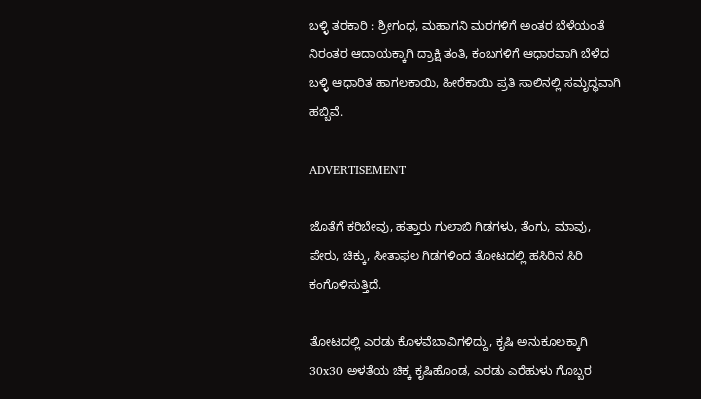ಬಳ್ಳಿ ತರಕಾರಿ : ಶ್ರೀಗಂಧ, ಮಹಾಗನಿ ಮರಗಳಿಗೆ ಅಂತರ ಬೆಳೆಯಂತೆ ನಿರಂತರ ಆದಾಯಕ್ಕಾಗಿ ದ್ರಾಕ್ಷಿ ತಂತಿ, ಕಂಬಗಳಿಗೆ ಆಧಾರವಾಗಿ ಬೆಳೆದ ಬಳ್ಳಿ ಆಧಾರಿತ ಹಾಗಲಕಾಯಿ, ಹೀರೆಕಾಯಿ ಪ್ರತಿ ಸಾಲಿನಲ್ಲಿ ಸಮೃದ್ಧವಾಗಿ ಹಬ್ಬಿವೆ.

ADVERTISEMENT

ಜೊತೆಗೆ ಕರಿಬೇವು, ಹತ್ತಾರು ಗುಲಾಬಿ ಗಿಡಗಳು, ತೆಂಗು, ಮಾವು, ಪೇರು, ಚಿಕ್ಕು, ಸೀತಾಫಲ ಗಿಡಗಳಿಂದ ತೋಟದಲ್ಲಿ ಹಸಿರಿನ ಸಿರಿ‌ ಕಂಗೊಳಿಸುತ್ತಿದೆ.

ತೋಟದಲ್ಲಿ ಎರಡು ಕೊಳವೆಬಾವಿಗಳಿದ್ದು, ಕೃಷಿ ಅನುಕೂಲಕ್ಕಾಗಿ 30x30 ಅಳತೆಯ ಚಿಕ್ಕ ಕೃಷಿಹೊಂಡ, ಎರಡು ಎರೆಹುಳು ಗೊಬ್ಬರ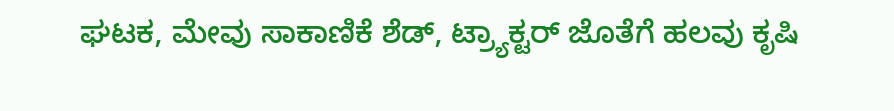ಘಟಕ, ಮೇವು ಸಾಕಾಣಿಕೆ ಶೆಡ್, ಟ್ರ್ಯಾಕ್ಟರ್ ಜೊತೆಗೆ ಹಲವು ಕೃಷಿ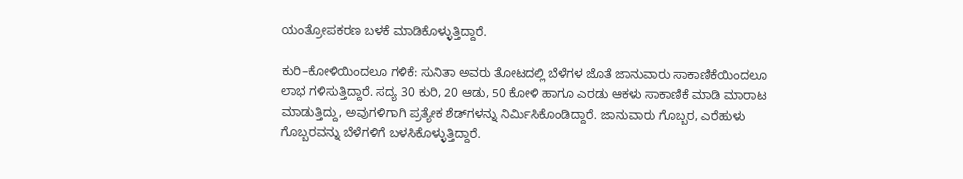ಯಂತ್ರೋಪಕರಣ ಬಳಕೆ ಮಾಡಿಕೊಳ್ಳುತ್ತಿದ್ದಾರೆ.

ಕುರಿ–ಕೋಳಿ‌ಯಿಂದಲೂ ಗಳಿಕೆ: ಸುನಿತಾ ಅವರು ತೋಟದಲ್ಲಿ ಬೆಳೆಗಳ ಜೊತೆ ಜಾನುವಾರು ಸಾಕಾಣಿಕೆಯಿಂದಲೂ ಲಾಭ ಗಳಿಸುತ್ತಿದ್ದಾರೆ. ಸದ್ಯ 30 ಕುರಿ, 20 ಆಡು, 50 ಕೋಳಿ ಹಾಗೂ ಎರಡು ಆಕಳು ಸಾಕಾಣಿಕೆ‌ ಮಾಡಿ ಮಾರಾಟ ಮಾಡುತ್ತಿದ್ದು, ಅವುಗಳಿಗಾಗಿ ಪ್ರತ್ಯೇಕ ಶೆಡ್‌ಗಳನ್ನು ನಿರ್ಮಿಸಿಕೊಂಡಿದ್ದಾರೆ. ಜಾನುವಾರು ಗೊಬ್ಬರ, ಎರೆಹುಳು ಗೊಬ್ಬರವನ್ನು ಬೆಳೆಗಳಿಗೆ ಬಳಸಿಕೊಳ್ಳುತ್ತಿದ್ದಾರೆ.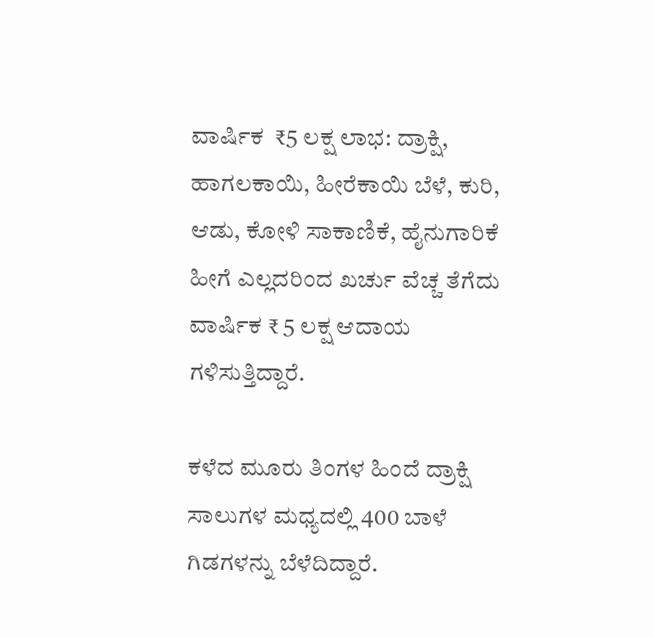ವಾರ್ಷಿಕ  ₹5 ಲಕ್ಷ ಲಾಭ: ದ್ರಾಕ್ಷಿ, ಹಾಗಲಕಾಯಿ, ಹೀರೆಕಾಯಿ ಬೆಳೆ, ಕುರಿ, ಆಡು, ಕೋಳಿ ಸಾಕಾಣಿಕೆ, ಹೈನುಗಾರಿಕೆ ಹೀಗೆ ಎಲ್ಲದರಿಂದ ಖರ್ಚು ವೆಚ್ಚ ತೆಗೆದು ವಾರ್ಷಿಕ ₹ 5 ಲಕ್ಷ ಆದಾಯ ಗಳಿಸುತ್ತಿದ್ದಾರೆ.

ಕಳೆದ ಮೂರು ತಿಂಗಳ ಹಿಂದೆ ದ್ರಾಕ್ಷಿ ಸಾಲುಗಳ ಮಧ್ಯದಲ್ಲಿ 400 ಬಾಳೆ ಗಿಡಗಳನ್ನು ಬೆಳೆದಿದ್ದಾರೆ.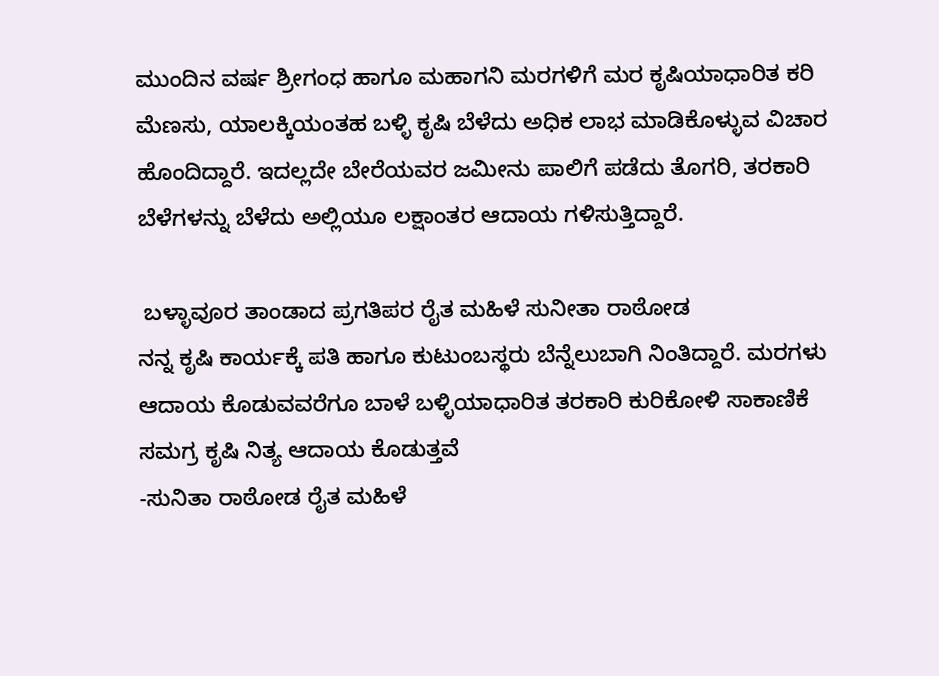ಮುಂದಿನ ವರ್ಷ ಶ್ರೀಗಂಧ ಹಾಗೂ ಮಹಾಗನಿ ಮರಗಳಿಗೆ‌ ಮರ ಕೃಷಿಯಾಧಾರಿತ ಕರಿ ಮೆಣಸು, ಯಾಲಕ್ಕಿ‌ಯಂತಹ ಬಳ್ಳಿ ಕೃಷಿ ಬೆಳೆದು ಅಧಿಕ ಲಾಭ ಮಾಡಿಕೊಳ್ಳುವ ವಿಚಾರ ಹೊಂದಿದ್ದಾರೆ. ಇದಲ್ಲದೇ ಬೇರೆಯವರ ಜಮೀನು ಪಾಲಿಗೆ ಪಡೆದು ತೊಗರಿ, ತರಕಾರಿ ಬೆಳೆಗಳನ್ನು ಬೆಳೆದು‌ ಅಲ್ಲಿಯೂ ಲಕ್ಷಾಂತರ ಆದಾಯ ಗಳಿಸುತ್ತಿದ್ದಾರೆ.

 ಬಳ್ಳಾವೂರ ತಾಂಡಾದ ಪ್ರಗತಿಪರ ರೈತ ಮಹಿಳೆ ಸುನೀತಾ ರಾಠೋಡ
ನನ್ನ ಕೃಷಿ ಕಾರ್ಯಕ್ಕೆ ಪತಿ ಹಾಗೂ ಕುಟುಂಬಸ್ಥರು ಬೆನ್ನೆಲುಬಾಗಿ ನಿಂತಿದ್ದಾರೆ. ಮರಗಳು ಆದಾಯ ಕೊಡುವವರೆಗೂ ಬಾಳೆ ಬಳ್ಳಿಯಾಧಾರಿತ ತರಕಾರಿ ಕುರಿಕೋಳಿ ಸಾಕಾಣಿಕೆ ಸಮಗ್ರ ಕೃಷಿ ನಿತ್ಯ ಆದಾಯ ಕೊಡುತ್ತವೆ
-ಸುನಿತಾ ರಾಠೋಡ ರೈತ ಮಹಿಳೆ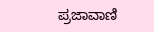ಪ್ರಜಾವಾಣಿ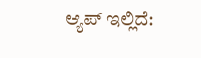ಆ್ಯಪ್ ಇಲ್ಲಿದೆ: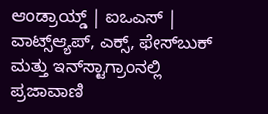ಆಂಡ್ರಾಯ್ಡ್ | ಐಒಎಸ್ | ವಾಟ್ಸ್ಆ್ಯಪ್, ಎಕ್ಸ್, ಫೇಸ್‌ಬುಕ್ ಮತ್ತು ಇನ್‌ಸ್ಟಾಗ್ರಾಂನಲ್ಲಿ ಪ್ರಜಾವಾಣಿ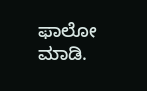ಫಾಲೋ ಮಾಡಿ.